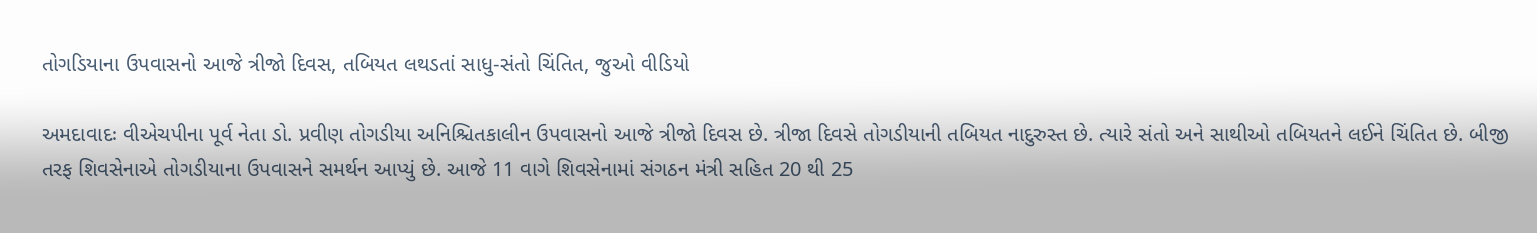તોગડિયાના ઉપવાસનો આજે ત્રીજો દિવસ, તબિયત લથડતાં સાધુ-સંતો ચિંતિત, જુઓ વીડિયો

અમદાવાદઃ વીએચપીના પૂર્વ નેતા ડો. પ્રવીણ તોગડીયા અનિશ્ચિતકાલીન ઉપવાસનો આજે ત્રીજો દિવસ છે. ત્રીજા દિવસે તોગડીયાની તબિયત નાદુરુસ્ત છે. ત્યારે સંતો અને સાથીઓ તબિયતને લઈને ચિંતિત છે. બીજી તરફ શિવસેનાએ તોગડીયાના ઉપવાસને સમર્થન આપ્યું છે. આજે 11 વાગે શિવસેનામાં સંગઠન મંત્રી સહિત 20 થી 25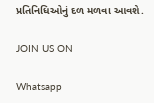પ્રતિનિધિઓનું દળ મળવા આવશે.

JOIN US ON

Whatsapp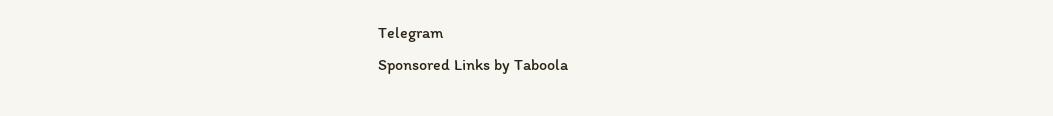Telegram
Sponsored Links by Taboola